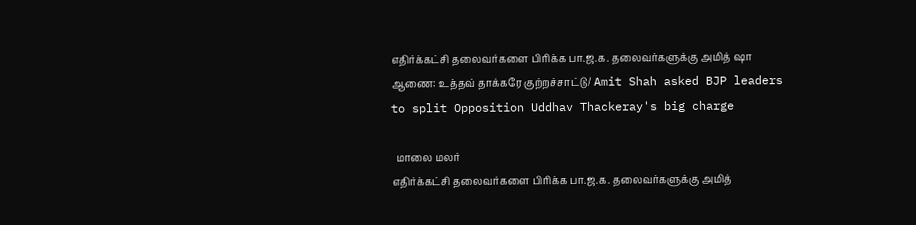எதிர்க்கட்சி தலைவர்களை பிரிக்க பா.ஜ.க. தலைவர்களுக்கு அமித் ஷா ஆணை: உத்தவ் தாக்கரே குற்றச்சாட்டு/ Amit Shah asked BJP leaders to split Opposition Uddhav Thackeray's big charge

  மாலை மலர்
எதிர்க்கட்சி தலைவர்களை பிரிக்க பா.ஜ.க. தலைவர்களுக்கு அமித்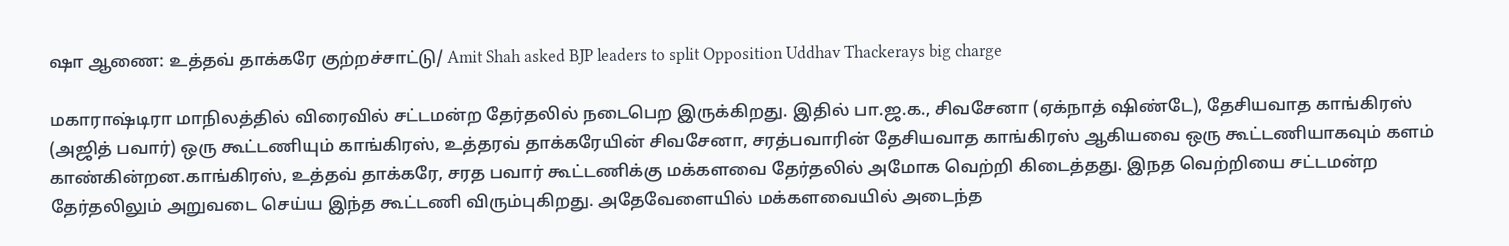ஷா ஆணை: உத்தவ் தாக்கரே குற்றச்சாட்டு/ Amit Shah asked BJP leaders to split Opposition Uddhav Thackerays big charge

மகாராஷ்டிரா மாநிலத்தில் விரைவில் சட்டமன்ற தேர்தலில் நடைபெற இருக்கிறது. இதில் பா.ஜ.க., சிவசேனா (ஏக்நாத் ஷிண்டே), தேசியவாத காங்கிரஸ் (அஜித் பவார்) ஒரு கூட்டணியும் காங்கிரஸ், உத்தரவ் தாக்கரேயின் சிவசேனா, சரத்பவாரின் தேசியவாத காங்கிரஸ் ஆகியவை ஒரு கூட்டணியாகவும் களம் காண்கின்றன.காங்கிரஸ், உத்தவ் தாக்கரே, சரத பவார் கூட்டணிக்கு மக்களவை தேர்தலில் அமோக வெற்றி கிடைத்தது. இநத வெற்றியை சட்டமன்ற தேர்தலிலும் அறுவடை செய்ய இந்த கூட்டணி விரும்புகிறது. அதேவேளையில் மக்களவையில் அடைந்த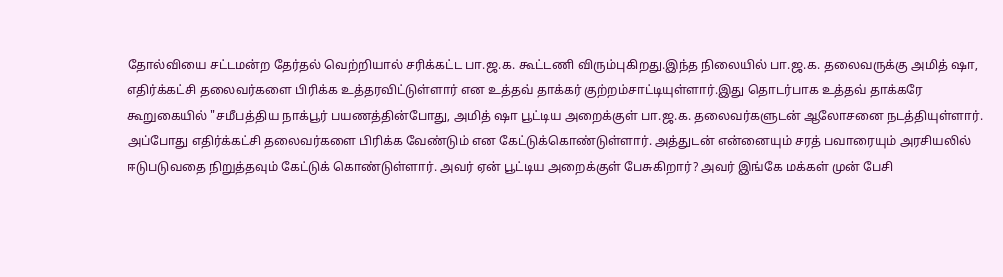தோல்வியை சட்டமன்ற தேர்தல் வெற்றியால் சரிக்கட்ட பா.ஜ.க. கூட்டணி விரும்புகிறது.இந்த நிலையில் பா.ஜ.க. தலைவருக்கு அமித் ஷா, எதிர்க்கட்சி தலைவர்களை பிரிக்க உத்தரவிட்டுள்ளார் என உத்தவ் தாக்கர் குற்றம்சாட்டியுள்ளார்.இது தொடர்பாக உத்தவ் தாக்கரே கூறுகையில் "சமீபத்திய நாக்பூர் பயணத்தின்போது, அமித் ஷா பூட்டிய அறைக்குள் பா.ஜ.க. தலைவர்களுடன் ஆலோசனை நடத்தியுள்ளார். அப்போது எதிர்க்கட்சி தலைவர்களை பிரிக்க வேண்டும் என கேட்டுக்கொண்டுள்ளார். அத்துடன் என்னையும் சரத் பவாரையும் அரசியலில் ஈடுபடுவதை நிறுத்தவும் கேட்டுக் கொண்டுள்ளார். அவர் ஏன் பூட்டிய அறைக்குள் பேசுகிறார்? அவர் இங்கே மக்கள் முன் பேசி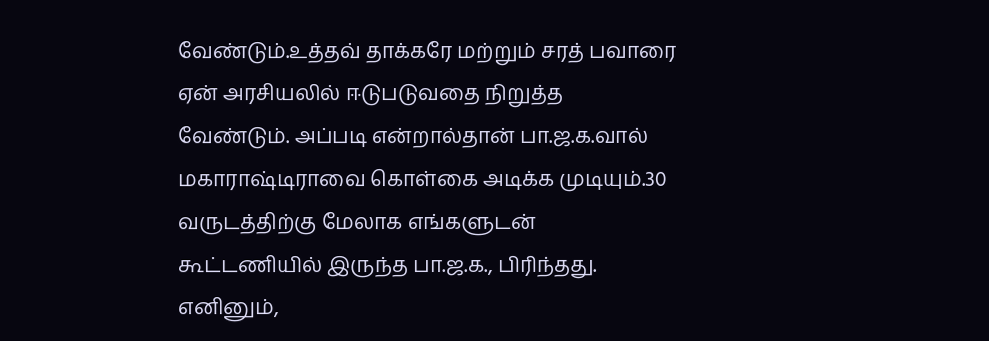வேண்டும்.உத்தவ் தாக்கரே மற்றும் சரத் பவாரை ஏன் அரசியலில் ஈடுபடுவதை நிறுத்த வேண்டும். அப்படி என்றால்தான் பா.ஜ.க.வால் மகாராஷ்டிராவை கொள்கை அடிக்க முடியும்.30 வருடத்திற்கு மேலாக எங்களுடன் கூட்டணியில் இருந்த பா.ஜ.க., பிரிந்தது. எனினும்,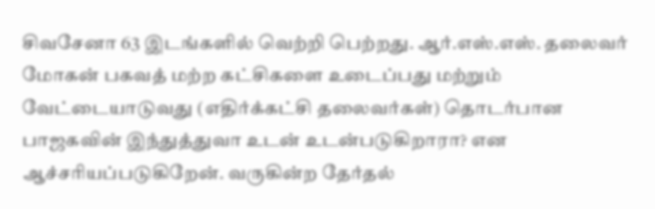சிவசேனா 63 இடங்களில் வெற்றி பெற்றது. ஆர்.எஸ்.எஸ். தலைவர் மோகன் பகவத் மற்ற கட்சிகளை உடைப்பது மற்றும் வேட்டையாடுவது (எதிர்க்கட்சி தலைவர்கள்) தொடர்பான பாஜகவின் இந்துத்துவா உடன் உடன்படுகிறாரா? என ஆச்சரியப்படுகிறேன். வருகின்ற தேர்தல்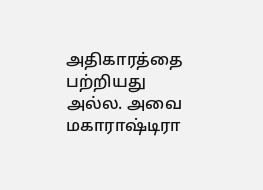அதிகாரத்தை பற்றியது அல்ல. அவை மகாராஷ்டிரா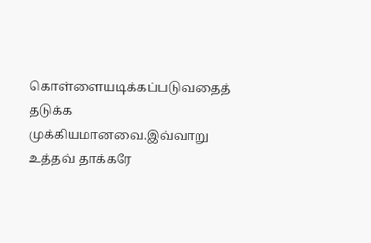கொள்ளையடிக்கப்படுவதைத் தடுக்க முக்கியமானவை.இவ்வாறு உத்தவ் தாக்கரே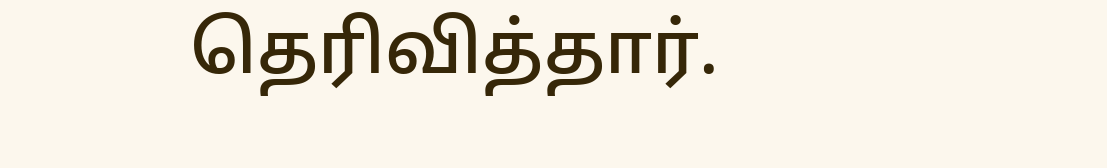தெரிவித்தார்.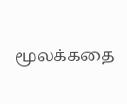மூலக்கதை